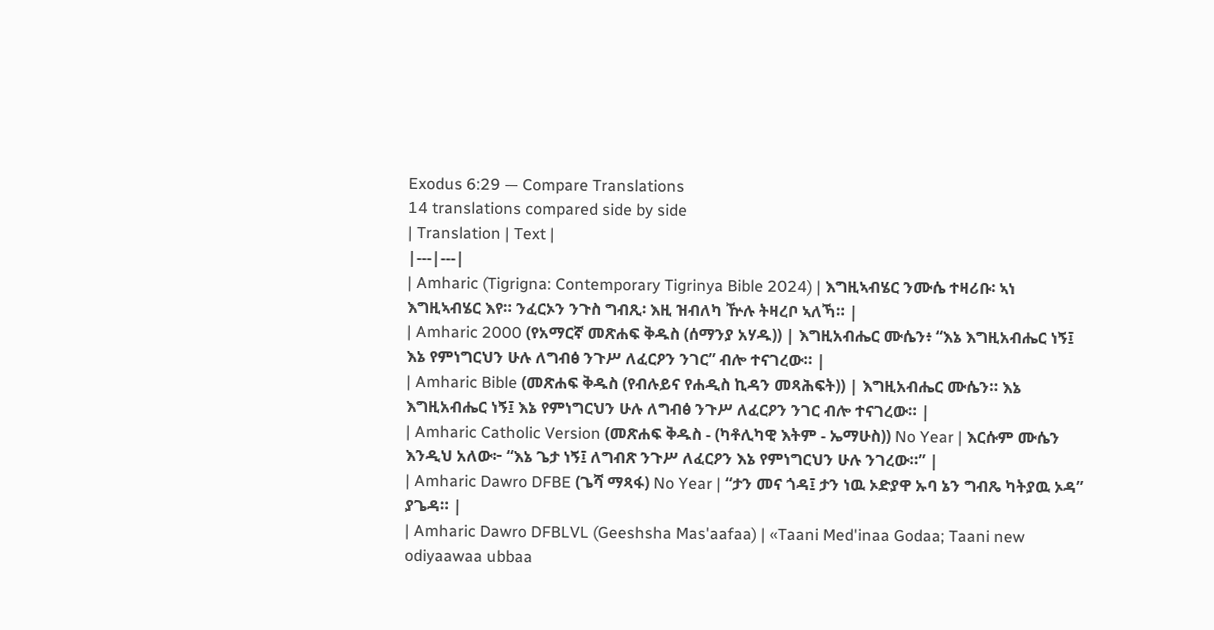Exodus 6:29 — Compare Translations
14 translations compared side by side
| Translation | Text |
|---|---|
| Amharic (Tigrigna: Contemporary Tigrinya Bible 2024) | እግዚኣብሄር ንሙሴ ተዛሪቡ፡ ኣነ እግዚኣብሄር እየ። ንፈርኦን ንጉስ ግብጺ፡ እዚ ዝብለካ ዅሉ ትዛረቦ ኣለኻ። |
| Amharic 2000 (የአማርኛ መጽሐፍ ቅዱስ (ሰማንያ አሃዱ)) | እግዚአብሔር ሙሴን፥ “እኔ እግዚአብሔር ነኝ፤ እኔ የምነግርህን ሁሉ ለግብፅ ንጉሥ ለፈርዖን ንገር” ብሎ ተናገረው። |
| Amharic Bible (መጽሐፍ ቅዱስ (የብሉይና የሐዲስ ኪዳን መጻሕፍት)) | እግዚአብሔር ሙሴን። እኔ እግዚአብሔር ነኝ፤ እኔ የምነግርህን ሁሉ ለግብፅ ንጉሥ ለፈርዖን ንገር ብሎ ተናገረው። |
| Amharic Catholic Version (መጽሐፍ ቅዱስ - (ካቶሊካዊ እትም - ኤማሁስ)) No Year | እርሱም ሙሴን እንዲህ አለው፦ “እኔ ጌታ ነኝ፤ ለግብጽ ንጉሥ ለፈርዖን እኔ የምነግርህን ሁሉ ንገረው።” |
| Amharic Dawro DFBE (ጌሻ ማጻፋ) No Year | “ታን መና ጎዳ፤ ታን ነዉ ኦድያዋ ኡባ ኔን ግብጼ ካትያዉ ኦዳ” ያጌዳ። |
| Amharic Dawro DFBLVL (Geeshsha Mas'aafaa) | «Taani Med'inaa Godaa; Taani new odiyaawaa ubbaa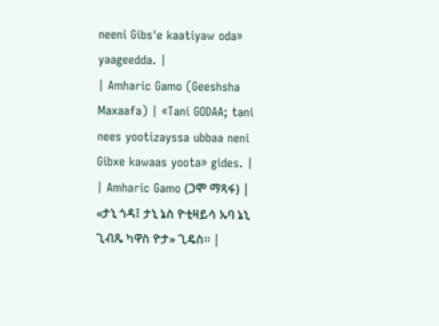neeni Gibs'e kaatiyaw oda» yaageedda. |
| Amharic Gamo (Geeshsha Maxaafa) | «Tani GODAA; tani nees yootizayssa ubbaa neni Gibxe kawaas yoota» gides. |
| Amharic Gamo (ጋሞ ማጻፋ) | «ታኒ ጎዳ፤ ታኒ ኔስ ዮቲዛይሳ ኡባ ኔኒ ጊብጼ ካዋስ ዮታ» ጊዴስ። |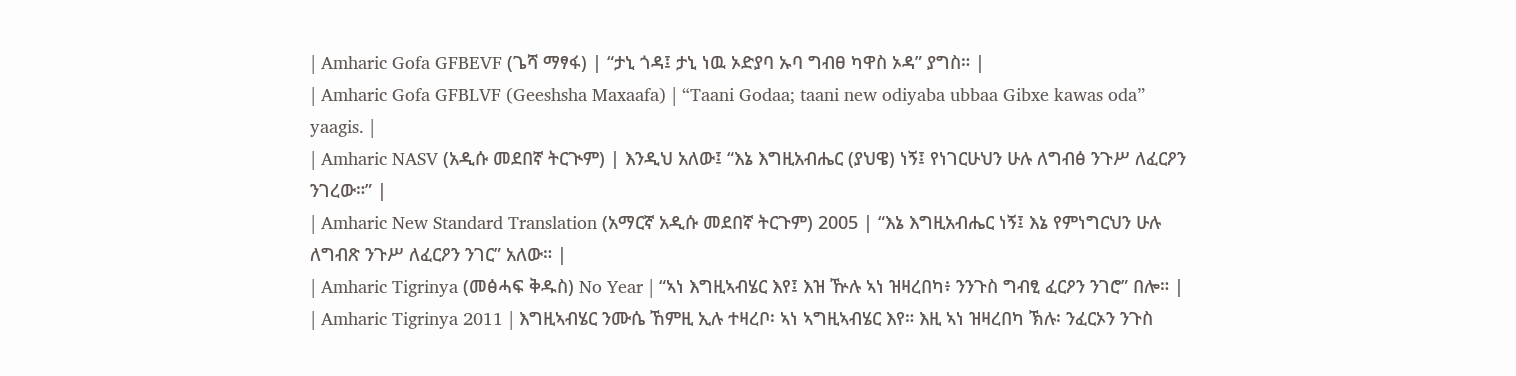| Amharic Gofa GFBEVF (ጌሻ ማፃፋ) | “ታኒ ጎዳ፤ ታኒ ነዉ ኦድያባ ኡባ ግብፀ ካዋስ ኦዳ” ያግስ። |
| Amharic Gofa GFBLVF (Geeshsha Maxaafa) | “Taani Godaa; taani new odiyaba ubbaa Gibxe kawas oda” yaagis. |
| Amharic NASV (አዲሱ መደበኛ ትርጒም) | እንዲህ አለው፤ “እኔ እግዚአብሔር (ያህዌ) ነኝ፤ የነገርሁህን ሁሉ ለግብፅ ንጉሥ ለፈርዖን ንገረው።” |
| Amharic New Standard Translation (አማርኛ አዲሱ መደበኛ ትርጉም) 2005 | “እኔ እግዚአብሔር ነኝ፤ እኔ የምነግርህን ሁሉ ለግብጽ ንጉሥ ለፈርዖን ንገር” አለው። |
| Amharic Tigrinya (መፅሓፍ ቅዱስ) No Year | “ኣነ እግዚኣብሄር እየ፤ እዝ ዅሉ ኣነ ዝዛረበካ፥ ንንጉስ ግብፂ ፈርዖን ንገሮ” በሎ። |
| Amharic Tigrinya 2011 | እግዚኣብሄር ንሙሴ ኸምዚ ኢሉ ተዛረቦ፡ ኣነ ኣግዚኣብሄር እየ። እዚ ኣነ ዝዛረበካ ኽሉ፡ ንፈርኦን ንጉስ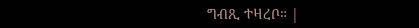ግብጺ ተዛረቦ። |